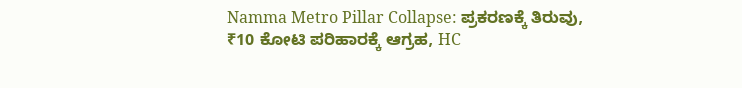Namma Metro Pillar Collapse: ಪ್ರಕರಣಕ್ಕೆ ತಿರುವು, ₹10 ಕೋಟಿ ಪರಿಹಾರಕ್ಕೆ ಆಗ್ರಹ, HC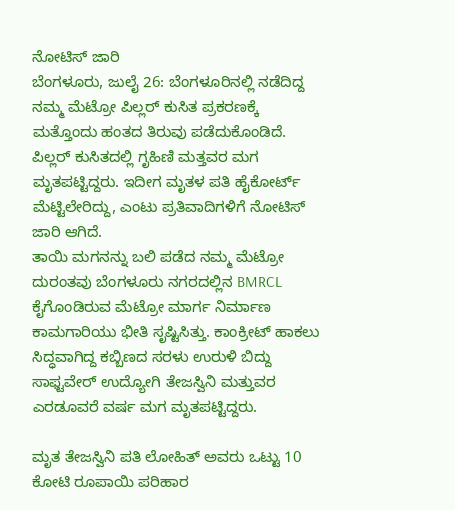ನೋಟಿಸ್ ಜಾರಿ
ಬೆಂಗಳೂರು, ಜುಲೈ 26: ಬೆಂಗಳೂರಿನಲ್ಲಿ ನಡೆದಿದ್ದ ನಮ್ಮ ಮೆಟ್ರೋ ಪಿಲ್ಲರ್ ಕುಸಿತ ಪ್ರಕರಣಕ್ಕೆ ಮತ್ತೊಂದು ಹಂತದ ತಿರುವು ಪಡೆದುಕೊಂಡಿದೆ. ಪಿಲ್ಲರ್ ಕುಸಿತದಲ್ಲಿ ಗೃಹಿಣಿ ಮತ್ತವರ ಮಗ ಮೃತಪಟ್ಟಿದ್ದರು. ಇದೀಗ ಮೃತಳ ಪತಿ ಹೈಕೋರ್ಟ್ ಮೆಟ್ಟಿಲೇರಿದ್ದು, ಎಂಟು ಪ್ರತಿವಾದಿಗಳಿಗೆ ನೋಟಿಸ್ ಜಾರಿ ಆಗಿದೆ.
ತಾಯಿ ಮಗನನ್ನು ಬಲಿ ಪಡೆದ ನಮ್ಮ ಮೆಟ್ರೋ ದುರಂತವು ಬೆಂಗಳೂರು ನಗರದಲ್ಲಿನ BMRCL ಕೈಗೊಂಡಿರುವ ಮೆಟ್ರೋ ಮಾರ್ಗ ನಿರ್ಮಾಣ ಕಾಮಗಾರಿಯು ಭೀತಿ ಸೃಷ್ಟಿಸಿತ್ತು. ಕಾಂಕ್ರೀಟ್ ಹಾಕಲು ಸಿದ್ಧವಾಗಿದ್ದ ಕಬ್ಬಿಣದ ಸರಳು ಉರುಳಿ ಬಿದ್ದು ಸಾಫ್ಟವೇರ್ ಉದ್ಯೋಗಿ ತೇಜಸ್ವಿನಿ ಮತ್ತುವರ ಎರಡೂವರೆ ವರ್ಷ ಮಗ ಮೃತಪಟ್ಟಿದ್ದರು.

ಮೃತ ತೇಜಸ್ವಿನಿ ಪತಿ ಲೋಹಿತ್ ಅವರು ಒಟ್ಟು 10 ಕೋಟಿ ರೂಪಾಯಿ ಪರಿಹಾರ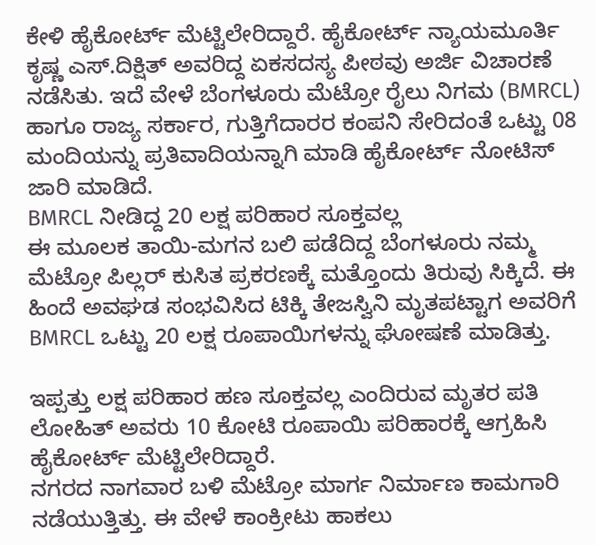ಕೇಳಿ ಹೈಕೋರ್ಟ್ ಮೆಟ್ಟಿಲೇರಿದ್ದಾರೆ. ಹೈಕೋರ್ಟ್ ನ್ಯಾಯಮೂರ್ತಿ ಕೃಷ್ಣ ಎಸ್.ದಿಕ್ಷಿತ್ ಅವರಿದ್ದ ಏಕಸದಸ್ಯ ಪೀಠವು ಅರ್ಜಿ ವಿಚಾರಣೆ ನಡೆಸಿತು. ಇದೆ ವೇಳೆ ಬೆಂಗಳೂರು ಮೆಟ್ರೋ ರೈಲು ನಿಗಮ (BMRCL) ಹಾಗೂ ರಾಜ್ಯ ಸರ್ಕಾರ, ಗುತ್ತಿಗೆದಾರರ ಕಂಪನಿ ಸೇರಿದಂತೆ ಒಟ್ಟು 08 ಮಂದಿಯನ್ನು ಪ್ರತಿವಾದಿಯನ್ನಾಗಿ ಮಾಡಿ ಹೈಕೋರ್ಟ್ ನೋಟಿಸ್ ಜಾರಿ ಮಾಡಿದೆ.
BMRCL ನೀಡಿದ್ದ 20 ಲಕ್ಷ ಪರಿಹಾರ ಸೂಕ್ತವಲ್ಲ
ಈ ಮೂಲಕ ತಾಯಿ-ಮಗನ ಬಲಿ ಪಡೆದಿದ್ದ ಬೆಂಗಳೂರು ನಮ್ಮ ಮೆಟ್ರೋ ಪಿಲ್ಲರ್ ಕುಸಿತ ಪ್ರಕರಣಕ್ಕೆ ಮತ್ತೊಂದು ತಿರುವು ಸಿಕ್ಕಿದೆ. ಈ ಹಿಂದೆ ಅವಘಡ ಸಂಭವಿಸಿದ ಟಿಕ್ಕಿ ತೇಜಸ್ವಿನಿ ಮೃತಪಟ್ಟಾಗ ಅವರಿಗೆ BMRCL ಒಟ್ಟು 20 ಲಕ್ಷ ರೂಪಾಯಿಗಳನ್ನು ಘೋಷಣೆ ಮಾಡಿತ್ತು.

ಇಪ್ಪತ್ತು ಲಕ್ಷ ಪರಿಹಾರ ಹಣ ಸೂಕ್ತವಲ್ಲ ಎಂದಿರುವ ಮೃತರ ಪತಿ ಲೋಹಿತ್ ಅವರು 10 ಕೋಟಿ ರೂಪಾಯಿ ಪರಿಹಾರಕ್ಕೆ ಆಗ್ರಹಿಸಿ ಹೈಕೋರ್ಟ್ ಮೆಟ್ಟಿಲೇರಿದ್ದಾರೆ.
ನಗರದ ನಾಗವಾರ ಬಳಿ ಮೆಟ್ರೋ ಮಾರ್ಗ ನಿರ್ಮಾಣ ಕಾಮಗಾರಿ ನಡೆಯುತ್ತಿತ್ತು. ಈ ವೇಳೆ ಕಾಂಕ್ರೀಟು ಹಾಕಲು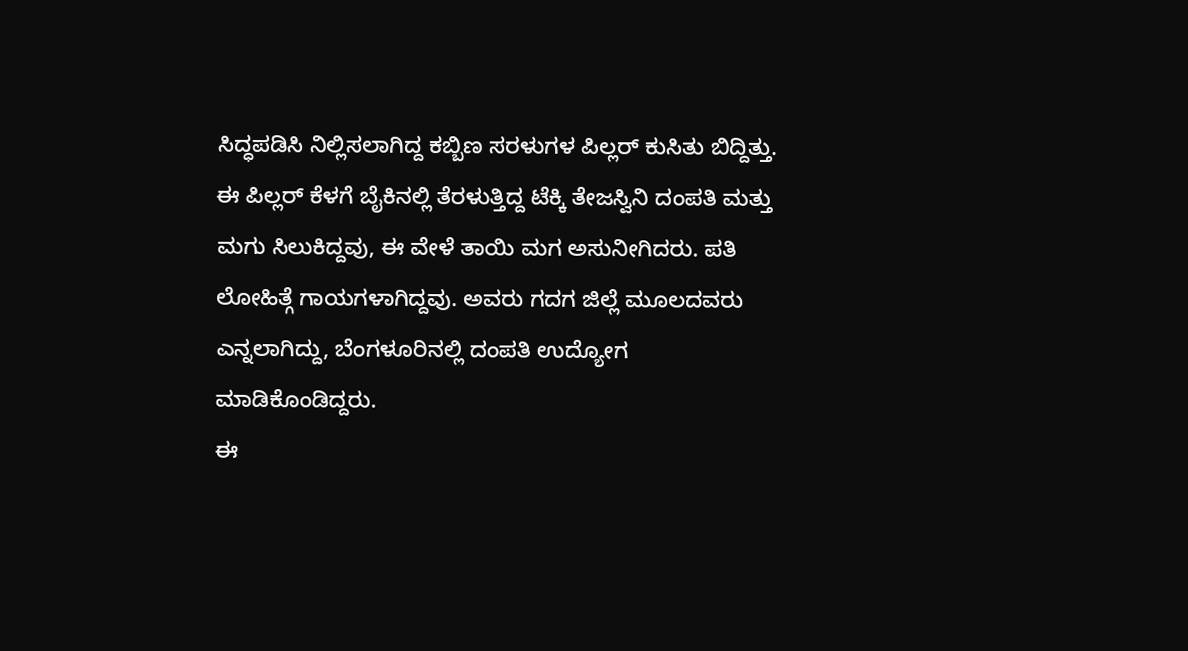ಸಿದ್ಧಪಡಿಸಿ ನಿಲ್ಲಿಸಲಾಗಿದ್ದ ಕಬ್ಬಿಣ ಸರಳುಗಳ ಪಿಲ್ಲರ್ ಕುಸಿತು ಬಿದ್ದಿತ್ತು. ಈ ಪಿಲ್ಲರ್ ಕೆಳಗೆ ಬೈಕಿನಲ್ಲಿ ತೆರಳುತ್ತಿದ್ದ ಟೆಕ್ಕಿ ತೇಜಸ್ವಿನಿ ದಂಪತಿ ಮತ್ತು ಮಗು ಸಿಲುಕಿದ್ದವು, ಈ ವೇಳೆ ತಾಯಿ ಮಗ ಅಸುನೀಗಿದರು. ಪತಿ ಲೋಹಿತ್ಗೆ ಗಾಯಗಳಾಗಿದ್ದವು. ಅವರು ಗದಗ ಜಿಲ್ಲೆ ಮೂಲದವರು ಎನ್ನಲಾಗಿದ್ದು, ಬೆಂಗಳೂರಿನಲ್ಲಿ ದಂಪತಿ ಉದ್ಯೋಗ ಮಾಡಿಕೊಂಡಿದ್ದರು.
ಈ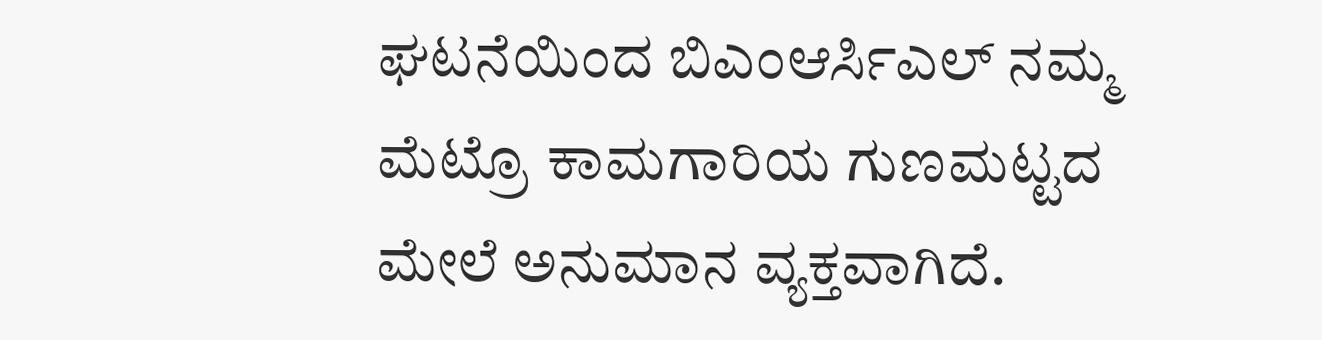ಘಟನೆಯಿಂದ ಬಿಎಂಆರ್ಸಿಎಲ್ ನಮ್ಮ ಮೆಟ್ರೊ ಕಾಮಗಾರಿಯ ಗುಣಮಟ್ಟದ ಮೇಲೆ ಅನುಮಾನ ವ್ಯಕ್ತವಾಗಿದೆ.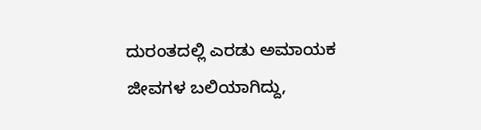ದುರಂತದಲ್ಲಿ ಎರಡು ಅಮಾಯಕ ಜೀವಗಳ ಬಲಿಯಾಗಿದ್ದು,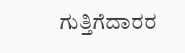ಗುತ್ತಿಗೆದಾರರ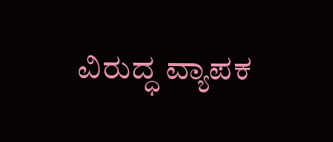ವಿರುದ್ಧ ವ್ಯಾಪಕ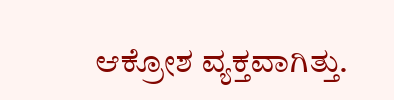ಆಕ್ರೋಶ ವ್ಯಕ್ತವಾಗಿತ್ತು.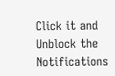Click it and Unblock the Notifications